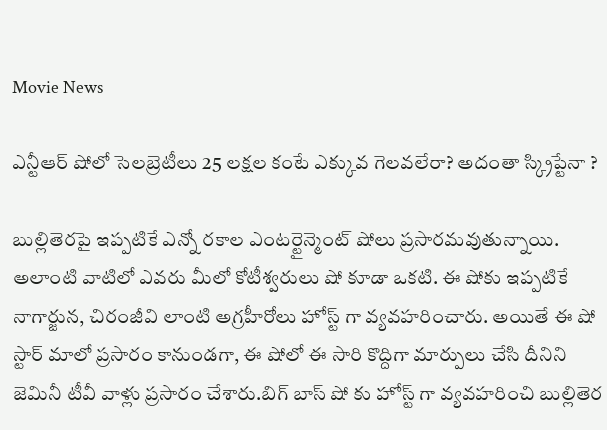Movie News

ఎన్టీఆర్ షోలో సెలబ్రెటీలు 25 లక్షల కంటే ఎక్కువ గెలవలేరా? అదంతా స్క్రిప్టేనా ?

బుల్లితెరపై ఇప్పటికే ఎన్నో రకాల ఎంటర్టైన్మెంట్ షోలు ప్రసారమవుతున్నాయి. అలాంటి వాటిలో ఎవరు మీలో కోటీశ్వరులు షో కూడా ఒకటి. ఈ షోకు ఇప్పటికే నాగార్జున, చిరంజీవి లాంటి అగ్రహీరోలు హోస్ట్ గా వ్యవహరించారు. అయితే ఈ షో స్టార్ మాలో ప్రసారం కానుండగా, ఈ షోలో ఈ సారి కొద్దిగా మార్పులు చేసి దీనిని జెమినీ టీవీ వాళ్లు ప్రసారం చేశారు.బిగ్ బాస్ షో కు హోస్ట్ గా వ్యవహరించి బుల్లితెర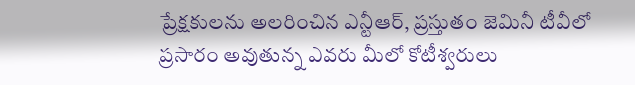ప్రేక్షకులను అలరించిన ఎన్టీఆర్, ప్రస్తుతం జెమినీ టీవీలో ప్రసారం అవుతున్న ఎవరు మీలో కోటీశ్వరులు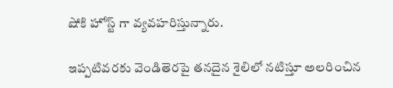షోకి హోస్ట్ గా వ్యవహరిస్తున్నారు.

ఇప్పటివరకు వెండితెరపై తనదైన శైలిలో నటిస్తూ అలరించిన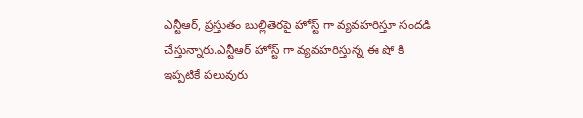ఎన్టీఆర్, ప్రస్తుతం బుల్లితెరపై హోస్ట్ గా వ్యవహరిస్తూ సందడి చేస్తున్నారు.ఎన్టీఆర్ హోస్ట్ గా వ్యవహరిస్తున్న ఈ షో కి ఇప్పటికే పలువురు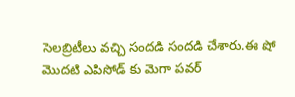సెలబ్రిటీలు వచ్చి సందడి సందడి చేశారు.ఈ షో మొదటి ఎపిసోడ్ కు మెగా పవర్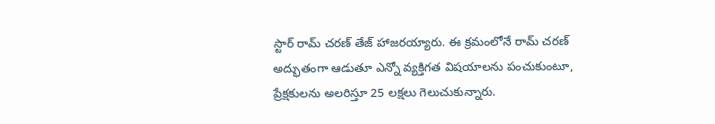స్టార్ రామ్ చరణ్ తేజ్ హాజరయ్యారు. ఈ క్రమంలోనే రామ్ చరణ్ అద్భుతంగా ఆడుతూ ఎన్నో వ్యక్తిగత విషయాలను పంచుకుంటూ, ప్రేక్షకులను అలరిస్తూ 25 లక్షలు గెలుచుకున్నారు.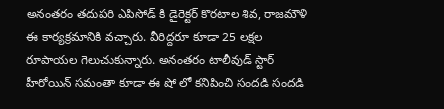అనంతరం తదుపరి ఎపిసోడ్ కి డైరెక్టర్ కొరటాల శివ, రాజమౌళి ఈ కార్యక్రమానికి వచ్చారు. వీరిద్దరూ కూడా 25 లక్షల రూపాయల గెలుచుకున్నారు. అనంతరం టాలీవుడ్ స్టార్ హీరోయిన్ సమంతా కూడా ఈ షో లో కనిపించి సందడి సందడి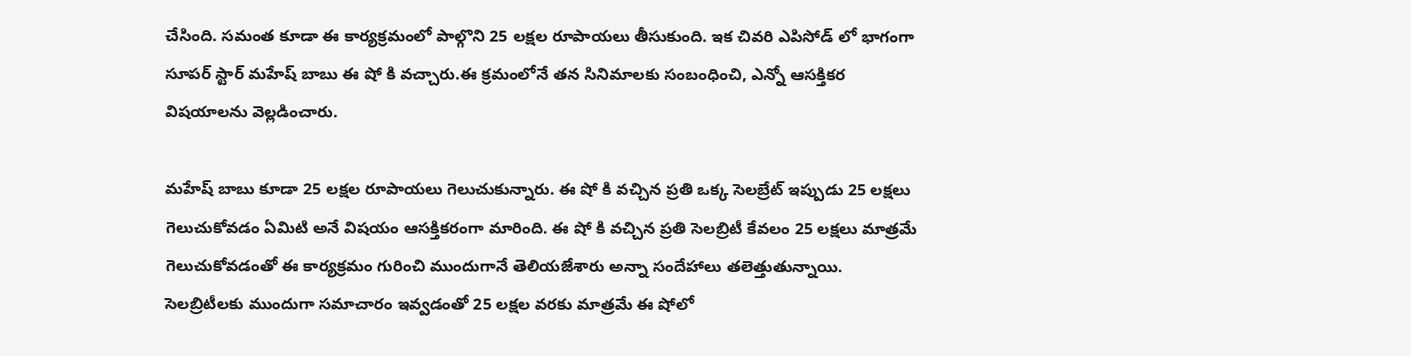చేసింది. సమంత కూడా ఈ కార్యక్రమంలో పాల్గొని 25 లక్షల రూపాయలు తీసుకుంది. ఇక చివరి ఎపిసోడ్ లో భాగంగా సూపర్ స్టార్ మహేష్ బాబు ఈ షో కి వచ్చారు.ఈ క్రమంలోనే తన సినిమాలకు సంబంధించి, ఎన్నో ఆసక్తికర విషయాలను వెల్లడించారు.

మహేష్ బాబు కూడా 25 లక్షల రూపాయలు గెలుచుకున్నారు. ఈ షో కి వచ్చిన ప్రతి ఒక్క సెలబ్రేట్ ఇప్పుడు 25 లక్షలు గెలుచుకోవడం ఏమిటి అనే విషయం ఆసక్తికరంగా మారింది. ఈ షో కి వచ్చిన ప్రతి సెలబ్రిటీ కేవలం 25 లక్షలు మాత్రమే గెలుచుకోవడంతో ఈ కార్యక్రమం గురించి ముందుగానే తెలియజేశారు అన్నా సందేహాలు తలెత్తుతున్నాయి. సెలబ్రిటీలకు ముందుగా సమాచారం ఇవ్వడంతో 25 లక్షల వరకు మాత్రమే ఈ షోలో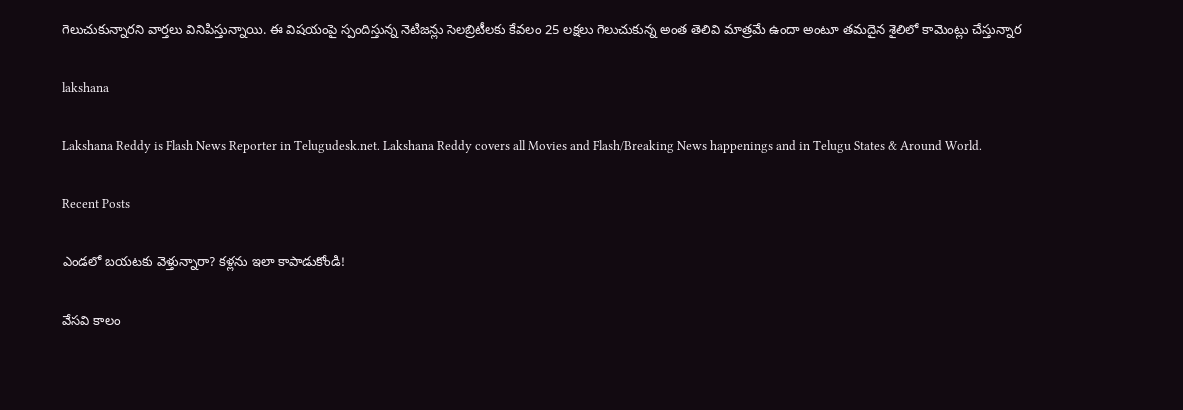గెలుచుకున్నారని వార్తలు వినిపిస్తున్నాయి. ఈ విషయంపై స్పందిస్తున్న నెటిజన్లు సెలబ్రిటీలకు కేవలం 25 లక్షలు గెలుచుకున్న అంత తెలివి మాత్రమే ఉందా అంటూ తమదైన శైలిలో కామెంట్లు చేస్తున్నార

lakshana

Lakshana Reddy is Flash News Reporter in Telugudesk.net. Lakshana Reddy covers all Movies and Flash/Breaking News happenings and in Telugu States & Around World.

Recent Posts

ఎండలో బయటకు వెళ్తున్నారా? కళ్లను ఇలా కాపాడుకోండి!

వేసవి కాలం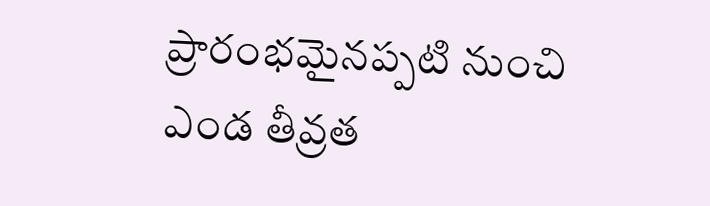ప్రారంభమైనప్పటి నుంచి ఎండ తీవ్రత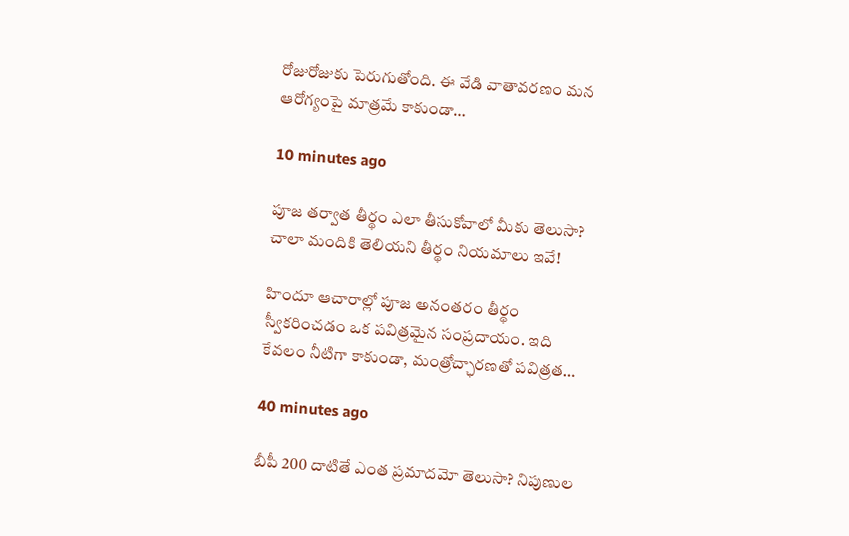రోజురోజుకు పెరుగుతోంది. ఈ వేడి వాతావరణం మన ఆరోగ్యంపై మాత్రమే కాకుండా…

10 minutes ago

పూజ తర్వాత తీర్థం ఎలా తీసుకోవాలో మీకు తెలుసా? చాలా మందికి తెలియని తీర్థం నియమాలు ఇవే!

హిందూ ఆచారాల్లో పూజ అనంతరం తీర్థం స్వీకరించడం ఒక పవిత్రమైన సంప్రదాయం. ఇది కేవలం నీటిగా కాకుండా, మంత్రోచ్ఛారణతో పవిత్రత…

40 minutes ago

బీపీ 200 దాటితే ఎంత ప్రమాదమో తెలుసా? నిపుణుల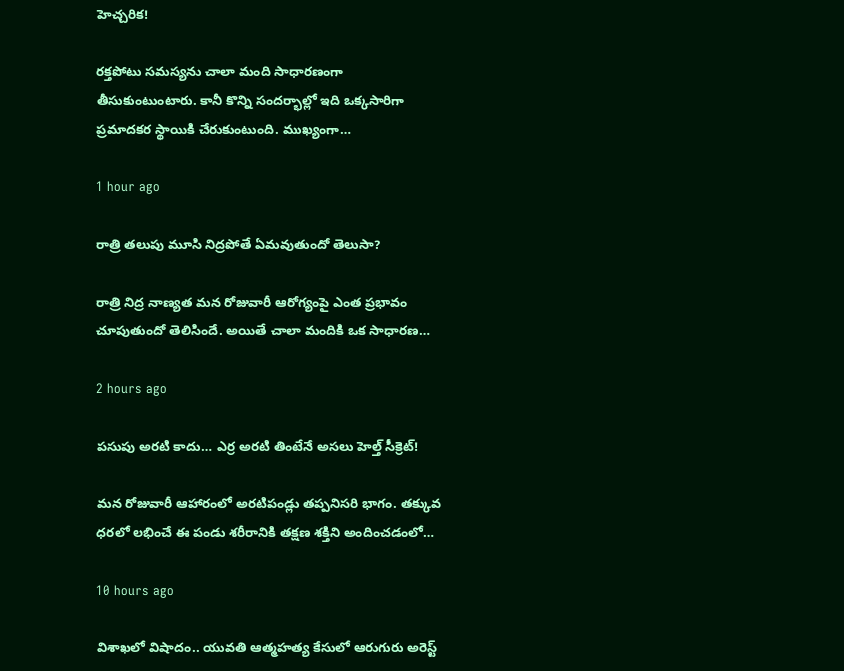హెచ్చరిక!

రక్తపోటు సమస్యను చాలా మంది సాధారణంగా తీసుకుంటుంటారు. కానీ కొన్ని సందర్భాల్లో ఇది ఒక్కసారిగా ప్రమాదకర స్థాయికి చేరుకుంటుంది. ముఖ్యంగా…

1 hour ago

రాత్రి తలుపు మూసి నిద్రపోతే ఏమవుతుందో తెలుసా?

రాత్రి నిద్ర నాణ్యత మన రోజువారీ ఆరోగ్యంపై ఎంత ప్రభావం చూపుతుందో తెలిసిందే. అయితే చాలా మందికి ఒక సాధారణ…

2 hours ago

పసుపు అరటి కాదు… ఎర్ర అరటి తింటేనే అసలు హెల్త్ సీక్రెట్!

మన రోజువారీ ఆహారంలో అరటిపండ్లు తప్పనిసరి భాగం. తక్కువ ధరలో లభించే ఈ పండు శరీరానికి తక్షణ శక్తిని అందించడంలో…

10 hours ago

విశాఖలో విషాదం.. యువతి ఆత్మహత్య కేసులో ఆరుగురు అరెస్ట్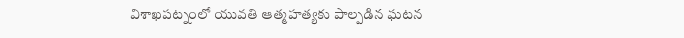విశాఖపట్నంలో యువతి ఆత్మహత్యకు పాల్పడిన ఘటన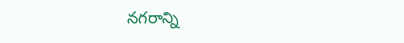నగరాన్ని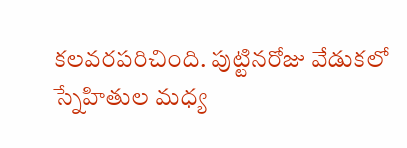కలవరపరిచింది. పుట్టినరోజు వేడుకలో స్నేహితుల మధ్య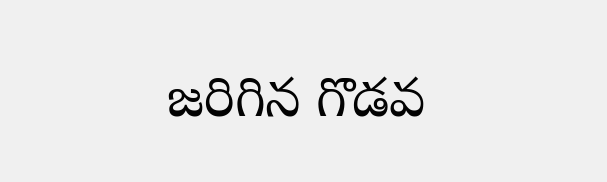జరిగిన గొడవ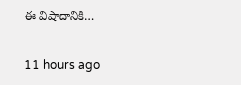ఈ విషాదానికి…

11 hours ago